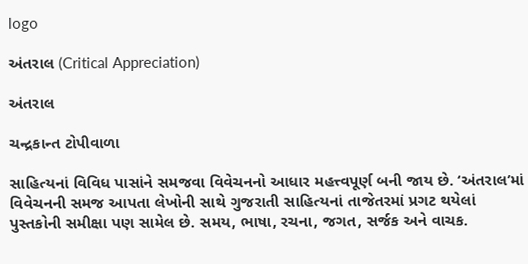logo

અંતરાલ (Critical Appreciation)

અંતરાલ

ચન્દ્રકાન્ત ટોપીવાળા

સાહિત્યનાં વિવિધ પાસાંને સમજવા વિવેચનનો આધાર મહત્ત્વપૂર્ણ બની જાય છે. ‘અંતરાલ’માં વિવેચનની સમજ આપતા લેખોની સાથે ગુજરાતી સાહિત્યનાં તાજેતરમાં પ્રગટ થયેલાં પુસ્તકોની સમીક્ષા પણ સામેલ છે. સમય, ભાષા, રચના, જગત, સર્જક અને વાચક.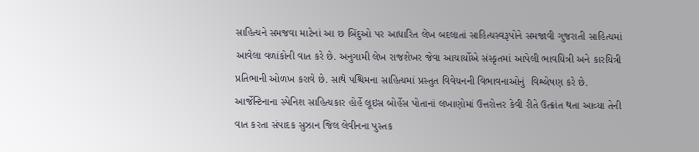સાહિત્યને સમજવા માટેનાં આ છ બિંદુઓ પર આધારિત લેખ બદલાતાં સાહિત્યસ્વરૂપોને સમજાવી ગુજરાતી સાહિત્યમાં આવેલા વળાંકોની વાત કરે છે. અનુગામી લેખ રાજશેખર જેવા આચાર્યોએ સંસ્કૃતમાં આપેલી ભાવયિત્રી અને કારયિત્રી પ્રતિભાની ઓળખ કરાવે છે. સાથે પશ્ચિમના સાહિત્યમાં પ્રસ્તુત વિવેચનની વિભાવનાઓનું  વિશ્લેષણ કરે છે. આર્જેન્ટિનાના સ્પેનિશ સાહિત્યકાર હોર્હે લૂઇસ બોર્હેસ પોતાનાં લખાણોમાં ઉત્તરોત્તર કેવી રીતે ઉત્ક્રાંત થતા આવ્યા તેની વાત કરતા સંપાદક સુઝાન જિલ લેવીનના પુસ્તક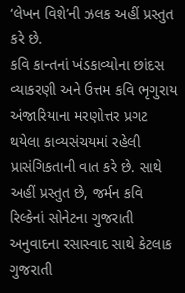‘લેખન વિશે’ની ઝલક અહીં પ્રસ્તુત કરે છે.
કવિ કાન્તનાં ખંડકાવ્યોના છાંદસ વ્યાકરણી અને ઉત્તમ કવિ ભૃગુરાય અંજારિયાના મરણોત્તર પ્રગટ થયેલા કાવ્યસંચયમાં રહેલી પ્રાસંગિકતાની વાત કરે છે. સાથે અહીં પ્રસ્તુત છે, જર્મન કવિ રિલ્કેનાં સોનેટના ગુજરાતી અનુવાદના રસાસ્વાદ સાથે કેટલાક ગુજરાતી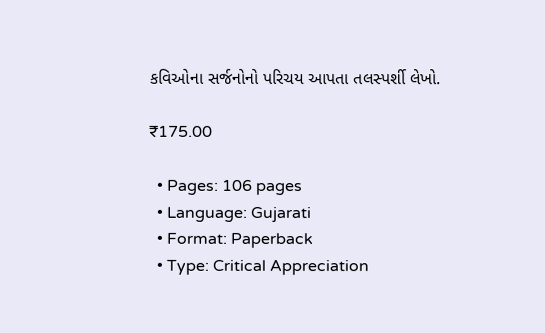કવિઓના સર્જનોનો પરિચય આપતા તલસ્પર્શી લેખો.

₹175.00

  • Pages: 106 pages
  • Language: Gujarati
  • Format: Paperback
  • Type: Critical Appreciation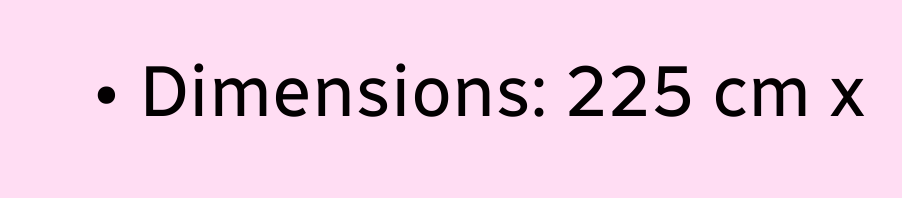• Dimensions: 225 cm x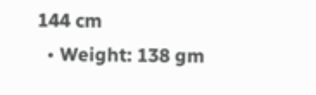144 cm
  • Weight: 138 gm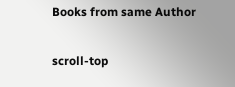Books from same Author

scroll-top